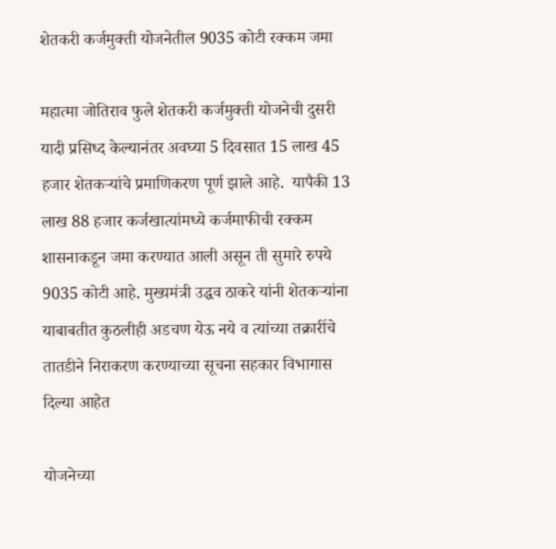शेतकरी कर्जमुक्ती योजनेतील 9035 कोटी रक्कम जमा

महात्मा जोतिराव फुले शेतकरी कर्जमुक्ती योजनेची दुसरी यादी प्रसिध्द केल्यानंतर अवघ्या 5 दिवसात 15 लाख 45 हजार शेतकर्‍यांचे प्रमाणिकरण पूर्ण झाले आहे.  यापैकी 13 लाख 88 हजार कर्जखात्यांमध्ये कर्जमाफीची रक्कम शासनाकडून जमा करण्यात आली असून ती सुमारे रुपये 9035 कोटी आहे. मुख्यमंत्री उद्धव ठाकरे यांनी शेतकर्‍यांना याबाबतीत कुठलीही अडचण येऊ नये व त्यांच्या तक्रारींचे तातडीने निराकरण करण्याच्या सूचना सहकार विभागास दिल्या आहेत

योजनेच्या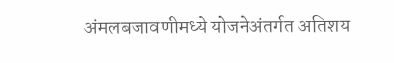अंमलबजावणीमध्ये योजनेअंतर्गत अतिशय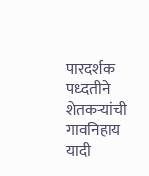पारदर्शक पध्दतीने शेतकर्‍यांची गावनिहाय यादी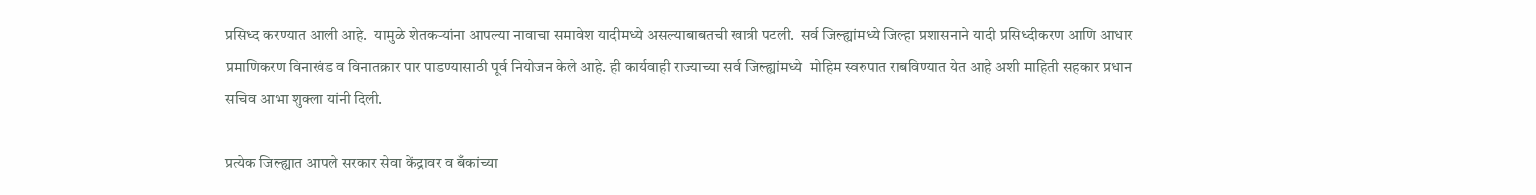प्रसिध्द करण्यात आली आहे.  यामुळे शेतकर्‍यांना आपल्या नावाचा समावेश यादीमध्ये असल्याबाबतची खात्री पटली.  सर्व जिल्ह्यांमध्ये जिल्हा प्रशासनाने यादी प्रसिध्दीकरण आणि आधार प्रमाणिकरण विनाखंड व विनातक्रार पार पाडण्यासाठी पूर्व नियोजन केले आहे. ही कार्यवाही राज्याच्या सर्व जिल्ह्यांमध्ये  मोहिम स्वरुपात राबविण्यात येत आहे अशी माहिती सहकार प्रधान सचिव आभा शुक्ला यांनी दिली.

प्रत्येक जिल्ह्यात आपले सरकार सेवा केंद्रावर व बँकांच्या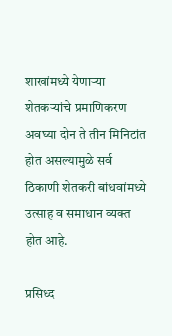शाखांमध्ये येणार्‍या शेतकर्‍यांचे प्रमाणिकरण अवघ्या दोन ते तीन मिनिटांत होत असल्यामुळे सर्व ठिकाणी शेतकरी बांधवांमध्ये उत्साह व समाधान व्यक्त होत आहे.

प्रसिध्द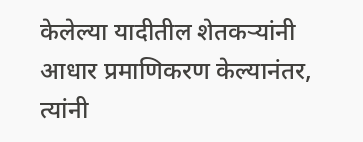केलेल्या यादीतील शेतकर्‍यांनी आधार प्रमाणिकरण केल्यानंतर, त्यांनी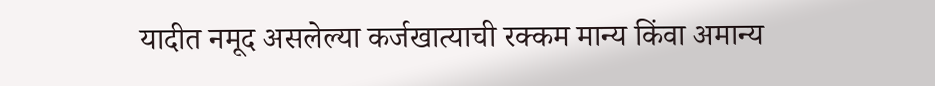यादीत नमूद असलेल्या कर्जखात्याची रक्कम मान्य किंवा अमान्य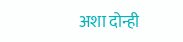अशा दोन्ही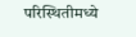परिस्थितीमध्ये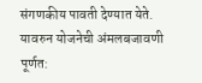संगणकीय पावती देण्यात येते. यावरुन योजनेची अंमलबजावणी पूर्णत: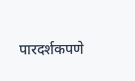पारदर्शकपणे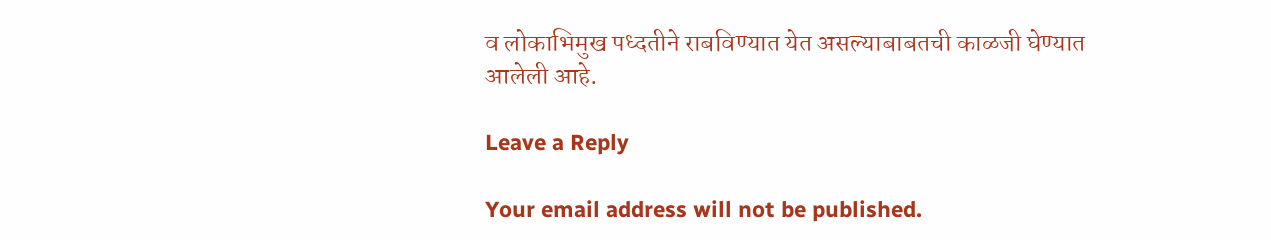व लोकाभिमुख पध्दतीने राबविण्यात येत असल्याबाबतची काळजी घेण्यात आलेली आहे.

Leave a Reply

Your email address will not be published.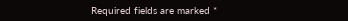Required fields are marked *